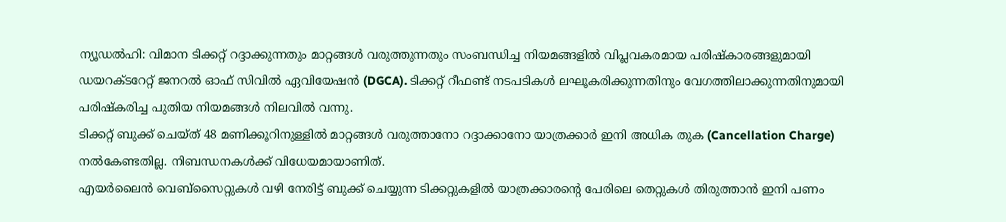ന്യൂഡൽഹി: വിമാന ടിക്കറ്റ് റദ്ദാക്കുന്നതും മാറ്റങ്ങൾ വരുത്തുന്നതും സംബന്ധിച്ച നിയമങ്ങളിൽ വിപ്ലവകരമായ പരിഷ്കാരങ്ങളുമായി ഡയറക്ടറേറ്റ് ജനറൽ ഓഫ് സിവിൽ ഏവിയേഷൻ (DGCA). ടിക്കറ്റ് റീഫണ്ട് നടപടികൾ ലഘൂകരിക്കുന്നതിനും വേഗത്തിലാക്കുന്നതിനുമായി പരിഷ്കരിച്ച പുതിയ നിയമങ്ങൾ നിലവിൽ വന്നു.
ടിക്കറ്റ് ബുക്ക് ചെയ്ത് 48 മണിക്കൂറിനുള്ളിൽ മാറ്റങ്ങൾ വരുത്താനോ റദ്ദാക്കാനോ യാത്രക്കാർ ഇനി അധിക തുക (Cancellation Charge) നൽകേണ്ടതില്ല. നിബന്ധനകൾക്ക് വിധേയമായാണിത്.
എയർലൈൻ വെബ്സൈറ്റുകൾ വഴി നേരിട്ട് ബുക്ക് ചെയ്യുന്ന ടിക്കറ്റുകളിൽ യാത്രക്കാരന്റെ പേരിലെ തെറ്റുകൾ തിരുത്താൻ ഇനി പണം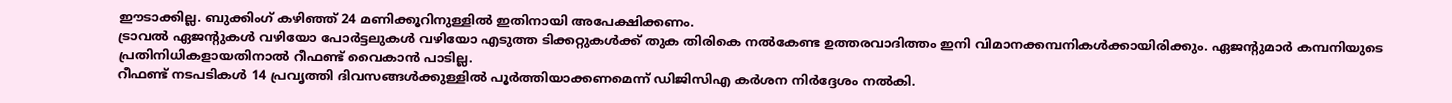ഈടാക്കില്ല. ബുക്കിംഗ് കഴിഞ്ഞ് 24 മണിക്കൂറിനുള്ളിൽ ഇതിനായി അപേക്ഷിക്കണം.
ട്രാവൽ ഏജന്റുകൾ വഴിയോ പോർട്ടലുകൾ വഴിയോ എടുത്ത ടിക്കറ്റുകൾക്ക് തുക തിരികെ നൽകേണ്ട ഉത്തരവാദിത്തം ഇനി വിമാനക്കമ്പനികൾക്കായിരിക്കും. ഏജന്റുമാർ കമ്പനിയുടെ പ്രതിനിധികളായതിനാൽ റീഫണ്ട് വൈകാൻ പാടില്ല.
റീഫണ്ട് നടപടികൾ 14 പ്രവൃത്തി ദിവസങ്ങൾക്കുള്ളിൽ പൂർത്തിയാക്കണമെന്ന് ഡിജിസിഎ കർശന നിർദ്ദേശം നൽകി.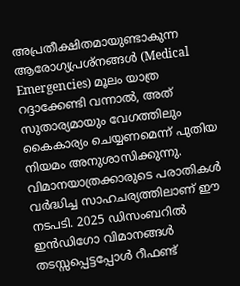അപ്രതീക്ഷിതമായുണ്ടാകുന്ന ആരോഗ്യപ്രശ്നങ്ങൾ (Medical Emergencies) മൂലം യാത്ര റദ്ദാക്കേണ്ടി വന്നാൽ, അത് സുതാര്യമായും വേഗത്തിലും കൈകാര്യം ചെയ്യണമെന്ന് പുതിയ നിയമം അനുശാസിക്കുന്നു.
വിമാനയാത്രക്കാരുടെ പരാതികൾ വർദ്ധിച്ച സാഹചര്യത്തിലാണ് ഈ നടപടി. 2025 ഡിസംബറിൽ ഇൻഡിഗോ വിമാനങ്ങൾ തടസ്സപ്പെട്ടപ്പോൾ റീഫണ്ട്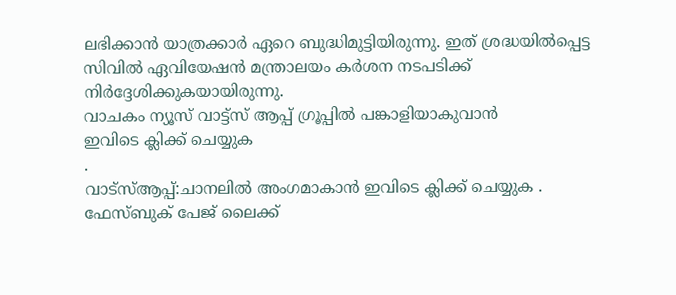ലഭിക്കാൻ യാത്രക്കാർ ഏറെ ബുദ്ധിമുട്ടിയിരുന്നു. ഇത് ശ്രദ്ധയിൽപ്പെട്ട സിവിൽ ഏവിയേഷൻ മന്ത്രാലയം കർശന നടപടിക്ക് നിർദ്ദേശിക്കുകയായിരുന്നു.
വാചകം ന്യൂസ് വാട്ട്സ് ആപ്പ് ഗ്രൂപ്പിൽ പങ്കാളിയാകുവാൻ
ഇവിടെ ക്ലിക്ക് ചെയ്യുക
.
വാട്സ്ആപ്പ്:ചാനലിൽ അംഗമാകാൻ ഇവിടെ ക്ലിക്ക് ചെയ്യുക .
ഫേസ്ബുക് പേജ് ലൈക്ക്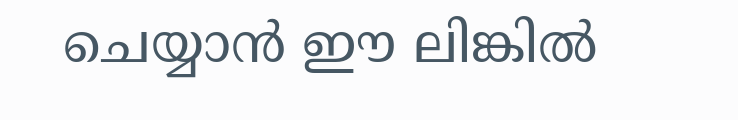ചെയ്യാൻ ഈ ലിങ്കിൽ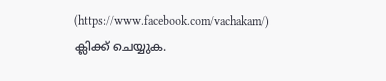(https://www.facebook.com/vachakam/) ക്ലിക്ക് ചെയ്യുക.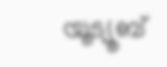യൂട്യൂബ്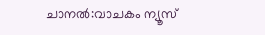ചാനൽ:വാചകം ന്യൂസ്